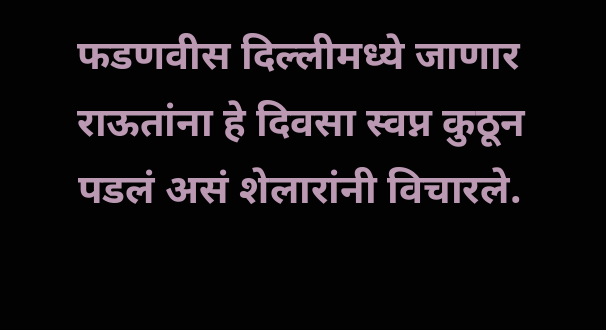फडणवीस दिल्लीमध्ये जाणार राऊतांना हे दिवसा स्वप्न कुठून पडलं असं शेलारांनी विचारले.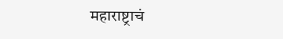महाराष्ट्राचं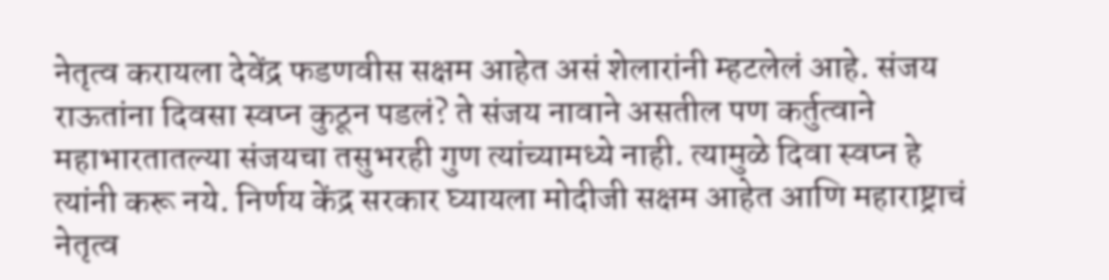नेतृत्व करायला देवेंद्र फडणवीस सक्षम आहेत असं शेलारांनी म्हटलेलं आहे. संजय राऊतांना दिवसा स्वप्न कुठून पडलं? ते संजय नावाने असतील पण कर्तुत्वाने महाभारतातल्या संजयचा तसुभरही गुण त्यांच्यामध्ये नाही. त्यामुळे दिवा स्वप्न हे त्यांनी करू नये. निर्णय केंद्र सरकार घ्यायला मोदीजी सक्षम आहेत आणि महाराष्ट्राचं नेतृत्व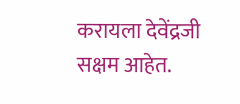करायला देवेंद्रजी सक्षम आहेत.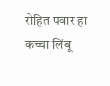रोहित पवार हा कच्चा लिंबू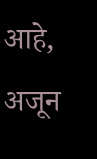आहे, अजून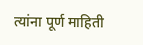त्यांना पूर्ण माहिती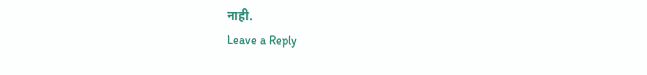नाही.
Leave a Reply